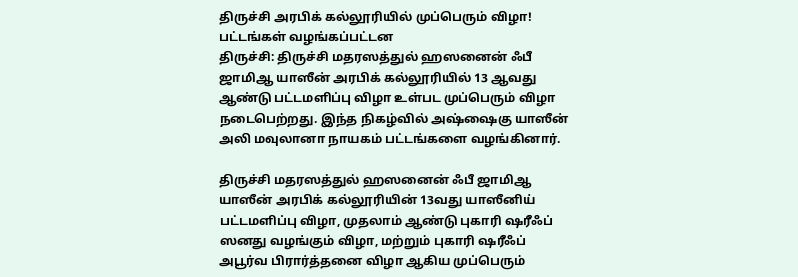திருச்சி அரபிக் கல்லூரியில் முப்பெரும் விழா! பட்டங்கள் வழங்கப்பட்டன
திருச்சி: திருச்சி மதரஸத்துல் ஹஸனைன் ஃபீ ஜாமிஆ யாஸீன் அரபிக் கல்லூரியில் 13 ஆவது ஆண்டு பட்டமளிப்பு விழா உள்பட முப்பெரும் விழா நடைபெற்றது. இந்த நிகழ்வில் அஷ்ஷைகு யாஸீன் அலி மவுலானா நாயகம் பட்டங்களை வழங்கினார்.

திருச்சி மதரஸத்துல் ஹஸனைன் ஃபீ ஜாமிஆ யாஸீன் அரபிக் கல்லூரியின் 13வது யாஸீனிய் பட்டமளிப்பு விழா, முதலாம் ஆண்டு புகாரி ஷரீஃப் ஸனது வழங்கும் விழா, மற்றும் புகாரி ஷரீஃப் அபூர்வ பிரார்த்தனை விழா ஆகிய முப்பெரும்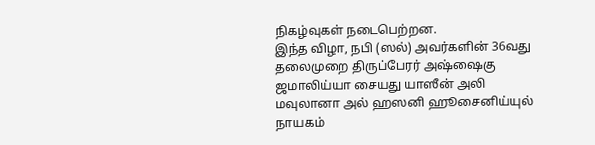நிகழ்வுகள் நடைபெற்றன.
இந்த விழா, நபி (ஸல்) அவர்களின் 36வது தலைமுறை திருப்பேரர் அஷ்ஷைகு ஜமாலிய்யா சையது யாஸீன் அலி மவுலானா அல் ஹஸனி ஹூசைனிய்யுல் நாயகம்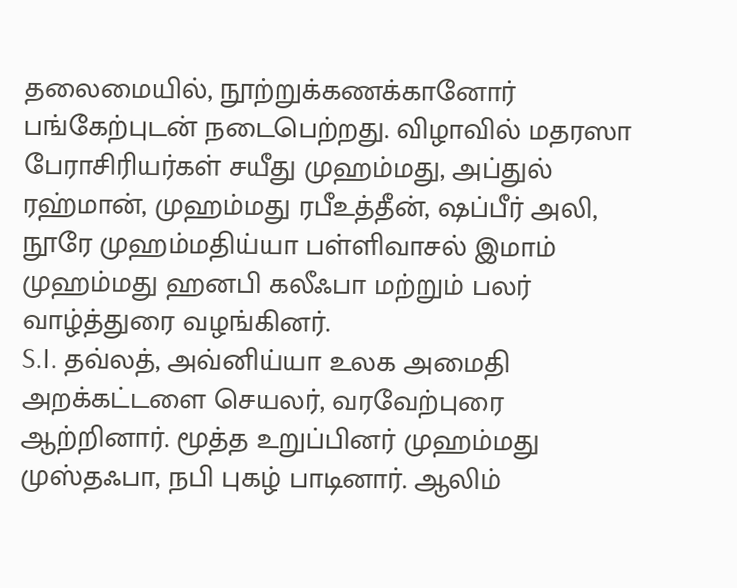தலைமையில், நூற்றுக்கணக்கானோர் பங்கேற்புடன் நடைபெற்றது. விழாவில் மதரஸா பேராசிரியர்கள் சயீது முஹம்மது, அப்துல் ரஹ்மான், முஹம்மது ரபீஉத்தீன், ஷப்பீர் அலி, நூரே முஹம்மதிய்யா பள்ளிவாசல் இமாம் முஹம்மது ஹனபி கலீஃபா மற்றும் பலர் வாழ்த்துரை வழங்கினர்.
S.I. தவ்லத், அவ்னிய்யா உலக அமைதி அறக்கட்டளை செயலர், வரவேற்புரை ஆற்றினார். மூத்த உறுப்பினர் முஹம்மது முஸ்தஃபா, நபி புகழ் பாடினார். ஆலிம்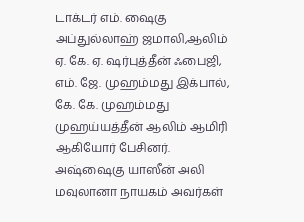டாக்டர் எம். ஷைகு அப்துல்லாஹ் ஜமாலி,ஆலிம் ஏ. கே. ஏ. ஷர்புத்தீன் ஃபைஜி, எம். ஜே. முஹம்மது இக்பால், கே. கே. முஹம்மது முஹய்யத்தீன் ஆலிம் ஆமிரி ஆகியோர் பேசினர்.
அஷ்ஷைகு யாஸீன் அலி மவுலானா நாயகம் அவர்கள்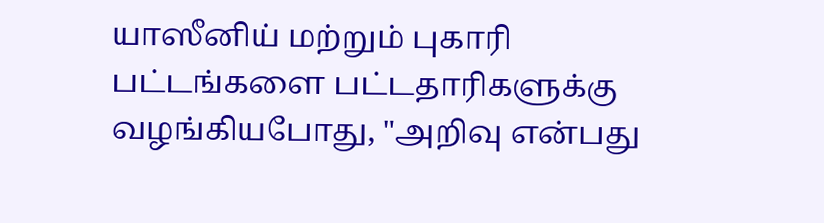யாஸீனிய் மற்றும் புகாரி பட்டங்களை பட்டதாரிகளுக்கு வழங்கியபோது, "அறிவு என்பது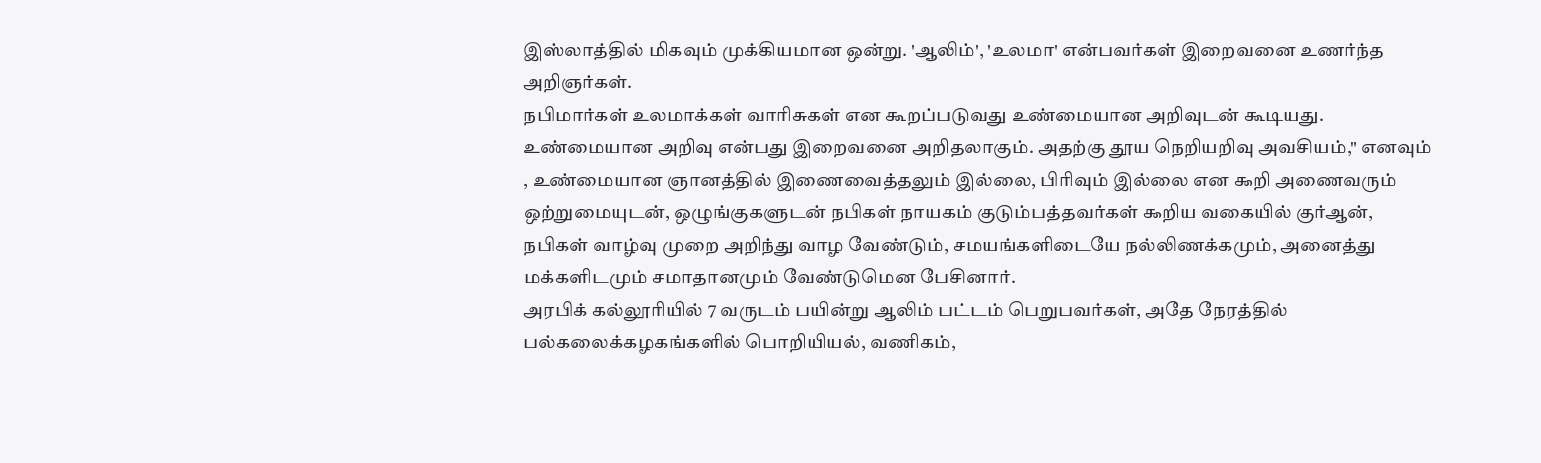இஸ்லாத்தில் மிகவும் முக்கியமான ஒன்று. 'ஆலிம்', 'உலமா' என்பவர்கள் இறைவனை உணர்ந்த அறிஞர்கள்.
நபிமார்கள் உலமாக்கள் வாரிசுகள் என கூறப்படுவது உண்மையான அறிவுடன் கூடியது. உண்மையான அறிவு என்பது இறைவனை அறிதலாகும். அதற்கு தூய நெறியறிவு அவசியம்," எனவும் , உண்மையான ஞானத்தில் இணைவைத்தலும் இல்லை, பிரிவும் இல்லை என ௯றி அணைவரும் ஒற்றுமையுடன், ஒழுங்குகளுடன் நபிகள் நாயகம் குடும்பத்தவர்கள் ௯றிய வகையில் குர்ஆன், நபிகள் வாழ்வு முறை அறிந்து வாழ வேண்டும், சமயங்களிடையே நல்லிணக்கமும், அனைத்து மக்களிடமும் சமாதானமும் வேண்டுமென பேசினார்.
அரபிக் கல்லூரியில் 7 வருடம் பயின்று ஆலிம் பட்டம் பெறுபவர்கள், அதே நேரத்தில் பல்கலைக்கழகங்களில் பொறியியல், வணிகம்,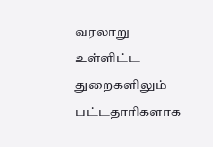வரலாறு உள்ளிட்ட துறைகளிலும் பட்டதாரிகளாக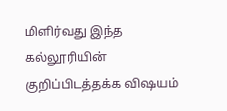மிளிர்வது இந்த கல்லூரியின் குறிப்பிடத்தக்க விஷயம்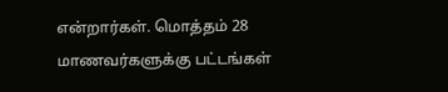என்றார்கள். மொத்தம் 28 மாணவர்களுக்கு பட்டங்கள்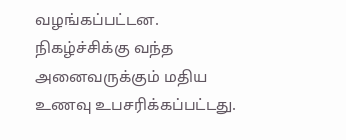வழங்கப்பட்டன. நிகழ்ச்சிக்கு வந்த அனைவருக்கும் மதிய உணவு உபசரிக்கப்பட்டது.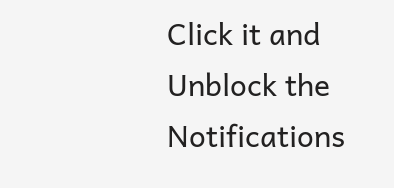Click it and Unblock the Notifications